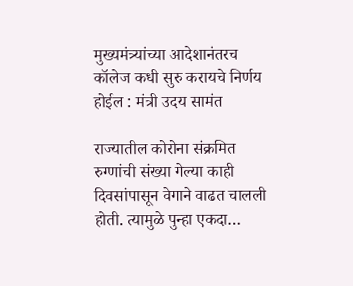मुख्यमंत्र्यांच्या आदेशानंतरच कॉलेज कधी सुरु करायचे निर्णय होईल : मंत्री उदय सामंत

राज्यातील कोरोना संक्रमित रुग्णांची संख्या गेल्या काही दिवसांपासून वेगाने वाढत चालली होती. त्यामुळे पुन्हा एकदा…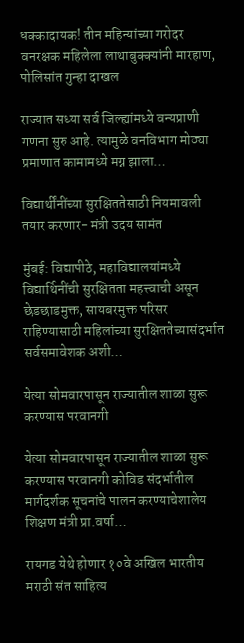धक्कादायक! तीन महिन्यांच्या गरोदर वनरक्षक महिलेला लाथाबुक्क्यांनी मारहाण, पोलिसांत गुन्हा दाखल

राज्यात सध्या सर्व जिल्ह्यांमध्ये वन्यप्राणी गणना सुरु आहे. त्यामुळे वनविभाग मोठ्या प्रमाणात कामामध्ये मग्न झाला…

विद्यार्थींनींच्या सुरक्षिततेसाठी नियमावली तयार करणार- मंत्री उदय सामंत

मुंबई: विद्यापीठे, महाविद्यालयांमध्ये विद्यार्थिनींची सुरक्षितता महत्त्वाची असून छेडछाडमुक्त, सायबरमुक्त परिसर राहिण्यासाठी महिलांच्या सुरक्षिततेच्यासंदर्भात सर्वसमावेशक अशी…

येत्या सोमवारपासून राज्यातील शाळा सुरू करण्यास परवानगी

येत्या सोमवारपासून राज्यातील शाळा सुरू करण्यास परवानगी कोविड संदर्भातील मार्गदर्शक सूचनांचे पालन करण्याचेशालेय शिक्षण मंत्री प्रा.वर्षा…

रायगड येथे होणार १०वे अखिल भारतीय मराठी संत साहित्य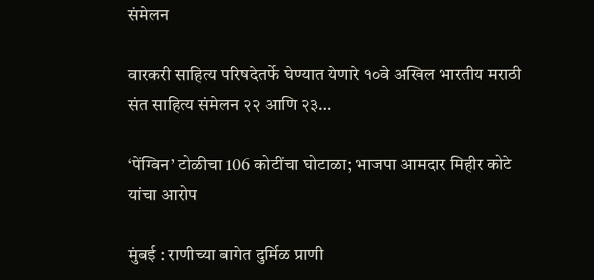संमेलन

वारकरी साहित्य परिषदेतर्फे घेण्यात येणारे १०वे अखिल भारतीय मराठी संत साहित्य संमेलन २२ आणि २३…

‘पेंग्विन’ टोळीचा 106 कोटींचा घोटाळा; भाजपा आमदार मिहीर कोटे यांचा आरोप

मुंबई : राणीच्या बागेत दुर्मिळ प्राणी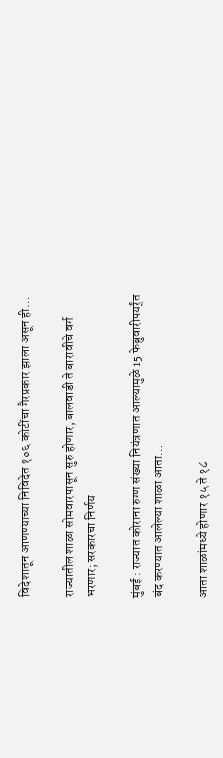विदेशातून आणण्याच्या निविदेत १०६ कोटींचा गैरप्रकार झाला असून ही…

राज्यातील शाळा सोमवारपासून सुरु होणार, बालवाडी ते बारावीचे वर्ग भरणार; सरकारचा निर्णय

मुंबई : राज्यात कोराना रुग्ण संख्या नियंत्रणात आल्यामुळे 15 फेब्रुवारीपयर्र्ंत बंद करण्यात आलेल्या शाळा आता…

आता शाळांमध्ये होणार १५ ते १८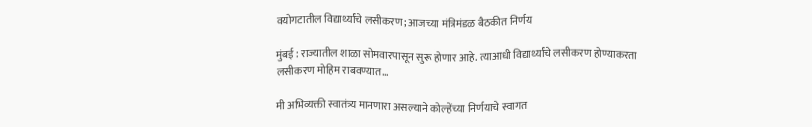वयोगटातील विद्यार्थ्यांचे लसीकरण; आजच्या मंत्रिमंडळ बैठकीत निर्णय

मुंबई : राज्यातील शाळा सोमवारपासून सुरू होणार आहे. त्याआधी विद्यार्थ्यांचे लसीकरण होण्याकरता लसीकरण मोहिम राबवण्यात…

मी अभिव्यक्ती स्वातंत्र्य मानणारा असल्याने कोल्हेंच्या निर्णयाचे स्वागत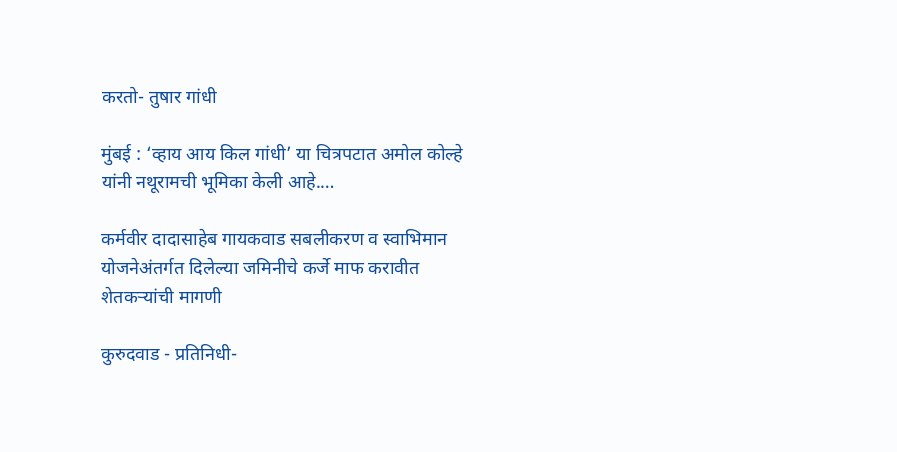करतो- तुषार गांधी

मुंबई : ‘व्हाय आय किल गांधी’ या चित्रपटात अमोल कोल्हे यांनी नथूरामची भूमिका केली आहे.…

कर्मवीर दादासाहेब गायकवाड सबलीकरण व स्वाभिमान योजनेअंतर्गत दिलेल्या जमिनीचे कर्जे माफ करावीत शेतकऱ्यांची मागणी

कुरुदवाड - प्रतिनिधी-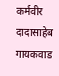कर्मवीर दादासाहेब गायकवाड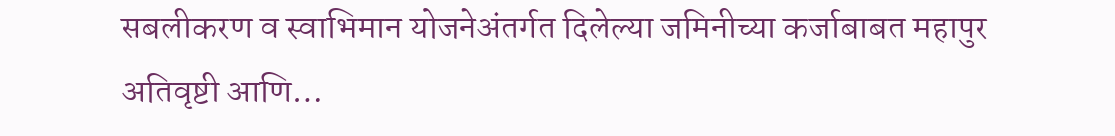सबलीकरण व स्वाभिमान योजनेअंतर्गत दिलेल्या जमिनीच्या कर्जाबाबत महापुर अतिवृष्टी आणि…